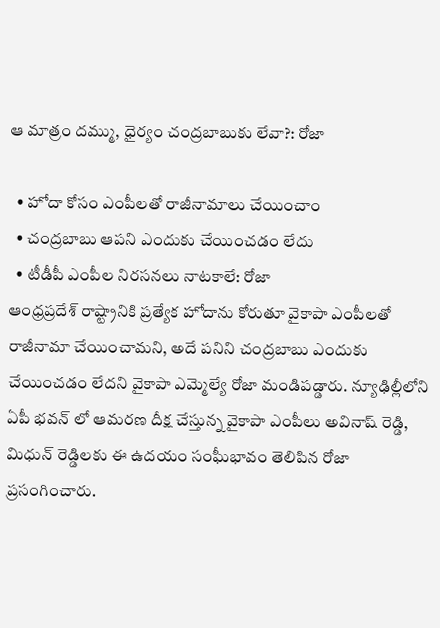ఆ మాత్రం దమ్ము, ధైర్యం చంద్రబాబుకు లేవా?: రోజా

  • హోదా కోసం ఎంపీలతో రాజీనామాలు చేయించాం
  • చంద్రబాబు ఆపని ఎందుకు చేయించడం లేదు
  • టీడీపీ ఎంపీల నిరసనలు నాటకాలే: రోజా
ఆంధ్రప్రదేశ్ రాష్ట్రానికి ప్రత్యేక హోదాను కోరుతూ వైకాపా ఎంపీలతో రాజీనామా చేయించామని, అదే పనిని చంద్రబాబు ఎందుకు చేయించడం లేదని వైకాపా ఎమ్మెల్యే రోజా మండిపడ్డారు. న్యూఢిల్లీలోని ఏపీ భవన్ లో ఆమరణ దీక్ష చేస్తున్న వైకాపా ఎంపీలు అవినాష్ రెడ్డి, మిధున్ రెడ్డిలకు ఈ ఉదయం సంఘీభావం తెలిపిన రోజా ప్రసంగించారు.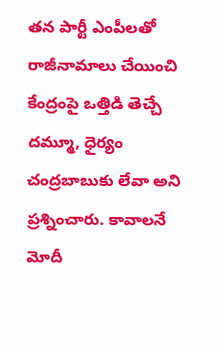తన పార్టీ ఎంపీలతో రాజీనామాలు చేయించి కేంద్రంపై ఒత్తిడి తెచ్చే దమ్మూ, ధైర్యం చంద్రబాబుకు లేవా అని ప్రశ్నించారు. కావాలనే మోదీ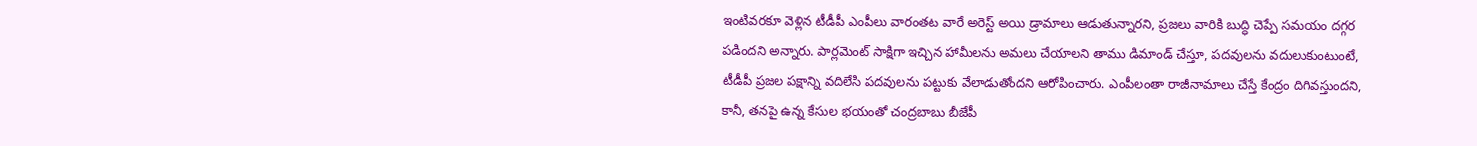ఇంటివరకూ వెళ్లిన టీడీపీ ఎంపీలు వారంతట వారే అరెస్ట్ అయి డ్రామాలు ఆడుతున్నారని, ప్రజలు వారికి బుద్ధి చెప్పే సమయం దగ్గర పడిందని అన్నారు. పార్లమెంట్ సాక్షిగా ఇచ్చిన హామీలను అమలు చేయాలని తాము డిమాండ్ చేస్తూ, పదవులను వదులుకుంటుంటే, టీడీపీ ప్రజల పక్షాన్ని వదిలేసి పదవులను పట్టుకు వేలాడుతోందని ఆరోపించారు. ఎంపీలంతా రాజీనామాలు చేస్తే కేంద్రం దిగివస్తుందని, కానీ, తనపై ఉన్న కేసుల భయంతో చంద్రబాబు బీజేపీ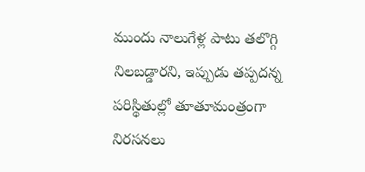ముందు నాలుగేళ్ల పాటు తలొగ్గి నిలబడ్డారని, ఇప్పుడు తప్పదన్న పరిస్థితుల్లో తూతూమంత్రంగా నిరసనలు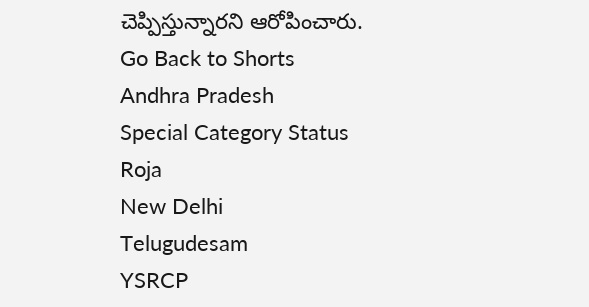చెప్పిస్తున్నారని ఆరోపించారు.
Go Back to Shorts
Andhra Pradesh
Special Category Status
Roja
New Delhi
Telugudesam
YSRCP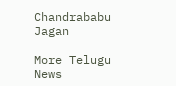Chandrababu
Jagan

More Telugu News